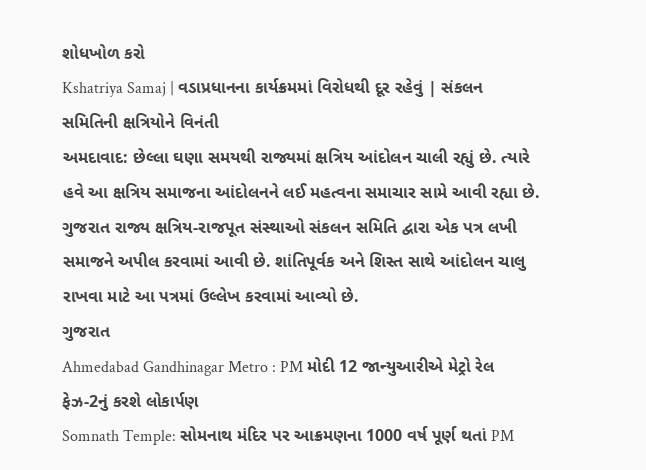શોધખોળ કરો
Kshatriya Samaj | વડાપ્રધાનના કાર્યક્રમમાં વિરોધથી દૂર રહેવું | સંકલન સમિતિની ક્ષત્રિયોને વિનંતી
અમદાવાદ: છેલ્લા ઘણા સમયથી રાજ્યમાં ક્ષત્રિય આંદોલન ચાલી રહ્યું છે. ત્યારે હવે આ ક્ષત્રિય સમાજના આંદોલનને લઈ મહત્વના સમાચાર સામે આવી રહ્યા છે. ગુજરાત રાજ્ય ક્ષત્રિય-રાજપૂત સંસ્થાઓ સંકલન સમિતિ દ્વારા એક પત્ર લખી સમાજને અપીલ કરવામાં આવી છે. શાંતિપૂર્વક અને શિસ્ત સાથે આંદોલન ચાલુ રાખવા માટે આ પત્રમાં ઉલ્લેખ કરવામાં આવ્યો છે.
ગુજરાત
Ahmedabad Gandhinagar Metro : PM મોદી 12 જાન્યુઆરીએ મેટ્રો રેલ ફેઝ-2નું કરશે લોકાર્પણ
Somnath Temple: સોમનાથ મંદિર પર આક્રમણના 1000 વર્ષ પૂર્ણ થતાં PM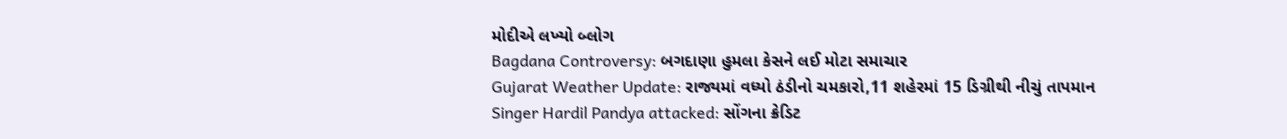મોદીએ લખ્યો બ્લોગ
Bagdana Controversy: બગદાણા હુમલા કેસને લઈ મોટા સમાચાર
Gujarat Weather Update: રાજ્યમાં વધ્યો ઠંડીનો ચમકારો,11 શહેરમાં 15 ડિગ્રીથી નીચું તાપમાન
Singer Hardil Pandya attacked: સોંગના ક્રેડિટ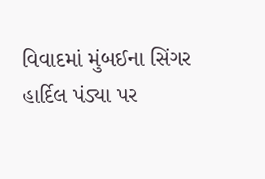વિવાદમાં મુંબઈના સિંગર હાર્દિલ પંડ્યા પર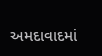અમદાવાદમાં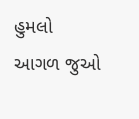હુમલો
આગળ જુઓ